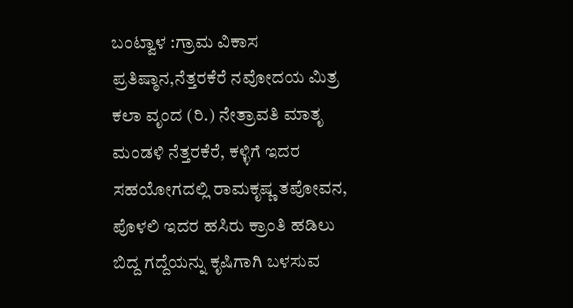ಬಂಟ್ವಾಳ :ಗ್ರಾಮ ವಿಕಾಸ ಪ್ರತಿಷ್ಠಾನ,ನೆತ್ತರಕೆರೆ ನವೋದಯ ಮಿತ್ರ ಕಲಾ ವೃಂದ (ರಿ.) ನೇತ್ರಾವತಿ ಮಾತೃ ಮಂಡಳಿ ನೆತ್ತರಕೆರೆ, ಕಳ್ಳಿಗೆ ಇದರ ಸಹಯೋಗದಲ್ಲಿ ರಾಮಕೃಷ್ಣ ತಪೋವನ, ಪೊಳಲಿ ಇದರ ಹಸಿರು ಕ್ರಾಂತಿ ಹಡಿಲು ಬಿದ್ದ ಗದ್ದೆಯನ್ನು ಕೃಷಿಗಾಗಿ ಬಳಸುವ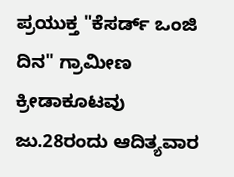ಪ್ರಯುಕ್ತ "ಕೆಸರ್ಡ್ ಒಂಜಿ ದಿನ" ಗ್ರಾಮೀಣ ಕ್ರೀಡಾಕೂಟವು ಜು.28ರಂದು ಆದಿತ್ಯವಾರ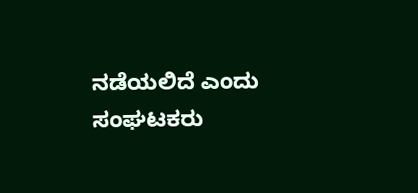ನಡೆಯಲಿದೆ ಎಂದು ಸಂಘಟಕರು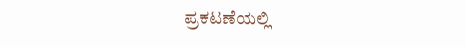ಪ್ರಕಟಣೆಯಲ್ಲಿ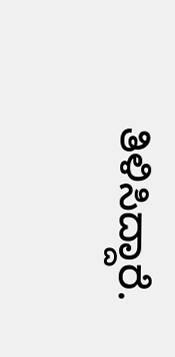ತಿಳಿಸಿದ್ದಾರೆ.